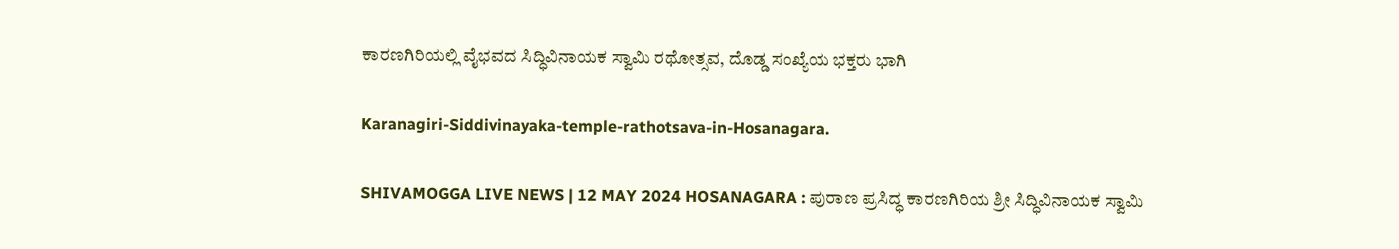ಕಾರಣಗಿರಿಯಲ್ಲಿ ವೈಭವದ ಸಿದ್ಧಿವಿನಾಯಕ ಸ್ವಾಮಿ ರಥೋತ್ಸವ, ದೊಡ್ಡ ಸಂಖ್ಯೆಯ ಭಕ್ತರು ಭಾಗಿ

Karanagiri-Siddivinayaka-temple-rathotsava-in-Hosanagara.

SHIVAMOGGA LIVE NEWS | 12 MAY 2024 HOSANAGARA : ಪುರಾಣ ಪ್ರಸಿದ್ಧ ಕಾರಣಗಿರಿಯ ಶ್ರೀ ಸಿದ್ಧಿವಿನಾಯಕ ಸ್ವಾಮಿ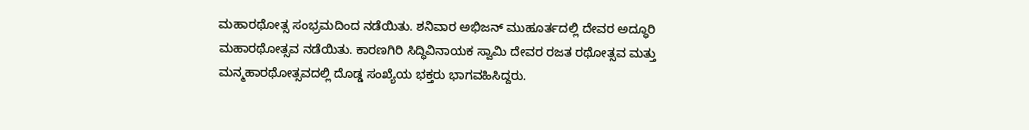ಮಹಾರಥೋತ್ಸ ಸಂಭ್ರಮದಿಂದ ನಡೆಯಿತು. ಶನಿವಾರ ಅಭಿಜನ್ ಮುಹೂರ್ತದಲ್ಲಿ ದೇವರ ಅದ್ಧೂರಿ ಮಹಾರಥೋತ್ಸವ ನಡೆಯಿತು. ಕಾರಣಗಿರಿ ಸಿದ್ಧಿವಿನಾಯಕ ಸ್ವಾಮಿ ದೇವರ ರಜತ ರಥೋತ್ಸವ ಮತ್ತು ಮನ್ಮಹಾರಥೋತ್ಸವದಲ್ಲಿ ದೊಡ್ಡ ಸಂಖ್ಯೆಯ ಭಕ್ತರು ಭಾಗವಹಿಸಿದ್ದರು.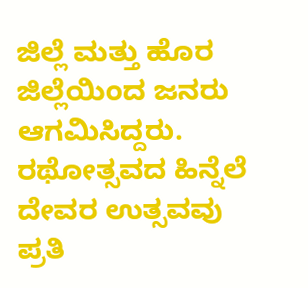ಜಿಲ್ಲೆ ಮತ್ತು ಹೊರ ಜಿಲ್ಲೆಯಿಂದ ಜನರು ಆಗಮಿಸಿದ್ದರು. ರಥೋತ್ಸವದ ಹಿನ್ನೆಲೆ ದೇವರ ಉತ್ಸವವು ಪ್ರತಿ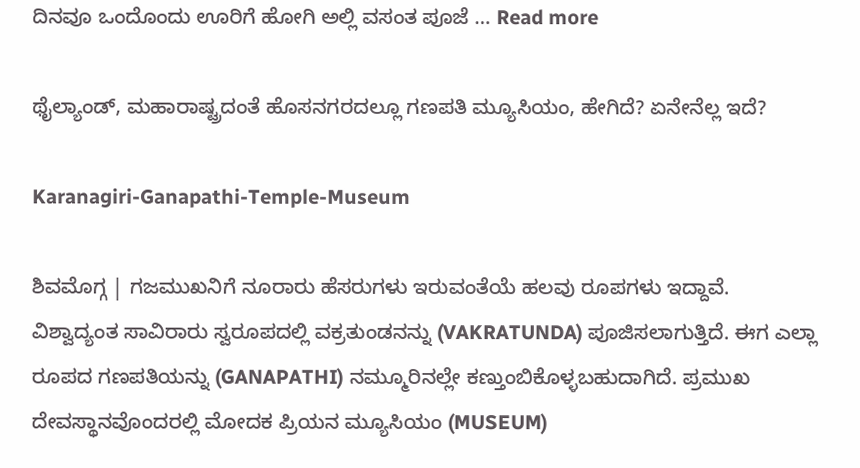ದಿನವೂ ಒಂದೊಂದು ಊರಿಗೆ ಹೋಗಿ ಅಲ್ಲಿ ವಸಂತ ಪೂಜೆ … Read more

ಥೈಲ್ಯಾಂಡ್, ಮಹಾರಾಷ್ಟ್ರದಂತೆ ಹೊಸನಗರದಲ್ಲೂ ಗಣಪತಿ ಮ್ಯೂಸಿಯಂ, ಹೇಗಿದೆ? ಏನೇನೆಲ್ಲ ಇದೆ?

Karanagiri-Ganapathi-Temple-Museum

ಶಿವಮೊಗ್ಗ | ಗಜಮುಖನಿಗೆ ನೂರಾರು ಹೆಸರುಗಳು ಇರುವಂತೆಯೆ ಹಲವು ರೂಪಗಳು ಇದ್ದಾವೆ. ವಿಶ್ವಾದ್ಯಂತ ಸಾವಿರಾರು ಸ್ವರೂಪದಲ್ಲಿ ವಕ್ರತುಂಡನನ್ನು (VAKRATUNDA) ಪೂಜಿಸಲಾಗುತ್ತಿದೆ. ಈಗ ಎಲ್ಲಾ ರೂಪದ ಗಣಪತಿಯನ್ನು (GANAPATHI) ನಮ್ಮೂರಿನಲ್ಲೇ ಕಣ್ತುಂಬಿಕೊಳ್ಳಬಹುದಾಗಿದೆ. ಪ್ರಮುಖ ದೇವಸ್ಥಾನವೊಂದರಲ್ಲಿ ಮೋದಕ ಪ್ರಿಯನ ಮ್ಯೂಸಿಯಂ (MUSEUM)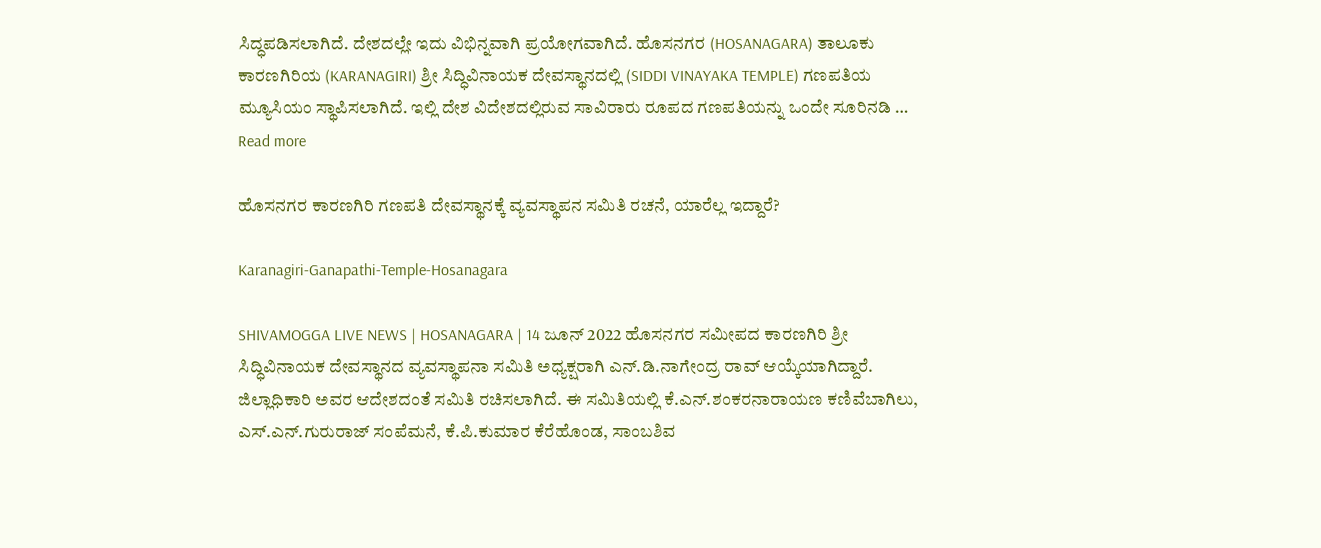ಸಿದ್ಧಪಡಿಸಲಾಗಿದೆ. ದೇಶದಲ್ಲೇ ಇದು ವಿಭಿನ್ನವಾಗಿ ಪ್ರಯೋಗವಾಗಿದೆ. ಹೊಸನಗರ (HOSANAGARA) ತಾಲೂಕು ಕಾರಣಗಿರಿಯ (KARANAGIRI) ಶ್ರೀ ಸಿದ್ಧಿವಿನಾಯಕ ದೇವಸ್ಥಾನದಲ್ಲಿ (SIDDI VINAYAKA TEMPLE) ಗಣಪತಿಯ ಮ್ಯೂಸಿಯಂ ಸ್ಥಾಪಿಸಲಾಗಿದೆ. ಇಲ್ಲಿ ದೇಶ ವಿದೇಶದಲ್ಲಿರುವ ಸಾವಿರಾರು ರೂಪದ ಗಣಪತಿಯನ್ನು ಒಂದೇ ಸೂರಿನಡಿ … Read more

ಹೊಸನಗರ ಕಾರಣಗಿರಿ ಗಣಪತಿ ದೇವಸ್ಥಾನಕ್ಕೆ ವ್ಯವಸ್ಥಾಪನ ಸಮಿತಿ ರಚನೆ, ಯಾರೆಲ್ಲ ಇದ್ದಾರೆ?

Karanagiri-Ganapathi-Temple-Hosanagara

SHIVAMOGGA LIVE NEWS | HOSANAGARA | 14 ಜೂನ್ 2022 ಹೊಸನಗರ ಸಮೀಪದ ಕಾರಣಗಿರಿ ಶ್ರೀ ಸಿದ್ಧಿವಿನಾಯಕ ದೇವಸ್ಥಾನದ ವ್ಯವಸ್ಥಾಪನಾ ಸಮಿತಿ ಅಧ್ಯಕ್ಷರಾಗಿ ಎನ್.ಡಿ.ನಾಗೇಂದ್ರ ರಾವ್ ಆಯ್ಕೆಯಾಗಿದ್ದಾರೆ. ಜಿಲ್ಲಾಧಿಕಾರಿ ಅವರ ಆದೇಶದಂತೆ ಸಮಿತಿ ರಚಿಸಲಾಗಿದೆ. ಈ ಸಮಿತಿಯಲ್ಲಿ ಕೆ.ಎನ್.ಶಂಕರನಾರಾಯಣ ಕಣಿವೆಬಾಗಿಲು, ಎಸ್.ಎನ್.ಗುರುರಾಜ್ ಸಂಪೆಮನೆ, ಕೆ.ಪಿ.ಕುಮಾರ ಕೆರೆಹೊಂಡ, ಸಾಂಬಶಿವ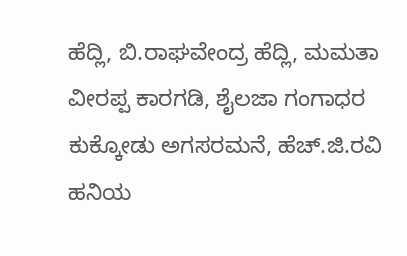ಹೆದ್ಲಿ, ಬಿ.ರಾಘವೇಂದ್ರ ಹೆದ್ಲಿ, ಮಮತಾ ವೀರಪ್ಪ ಕಾರಗಡಿ, ಶೈಲಜಾ ಗಂಗಾಧರ ಕುಕ್ಕೋಡು ಅಗಸರಮನೆ, ಹೆಚ್.ಜಿ.ರವಿ ಹನಿಯ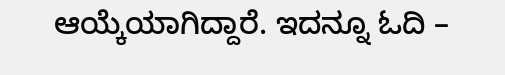ಆಯ್ಕೆಯಾಗಿದ್ದಾರೆ. ಇದನ್ನೂ ಓದಿ –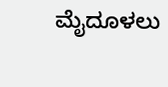ಮೈದೂಳಲು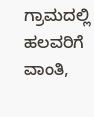ಗ್ರಾಮದಲ್ಲಿ ಹಲವರಿಗೆ ವಾಂತಿ,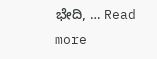ಭೇದಿ, … Read more